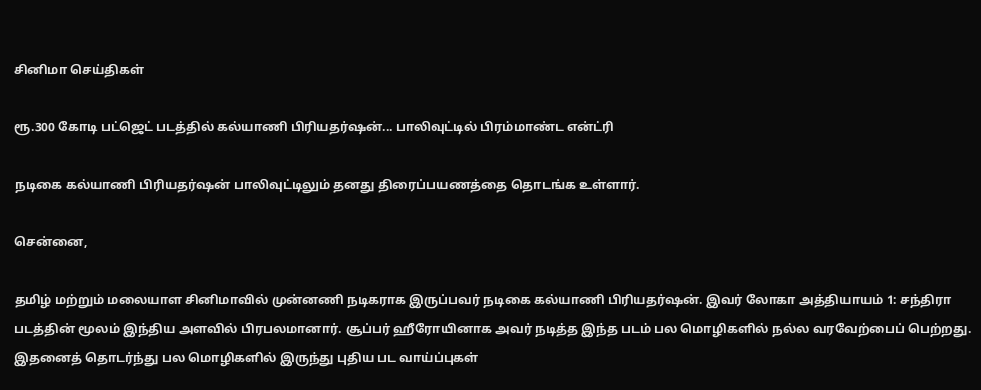சினிமா செய்திகள்

ரூ.300 கோடி பட்ஜெட் படத்தில் கல்யாணி பிரியதர்ஷன்... பாலிவுட்டில் பிரம்மாண்ட என்ட்ரி

நடிகை கல்யாணி பிரியதர்ஷன் பாலிவுட்டிலும் தனது திரைப்பயணத்தை தொடங்க உள்ளார்.

சென்னை,

தமிழ் மற்றும் மலையாள சினிமாவில் முன்னணி நடிகராக இருப்பவர் நடிகை கல்யாணி பிரியதர்ஷன். இவர் லோகா அத்தியாயம் 1: சந்திரா படத்தின் மூலம் இந்திய அளவில் பிரபலமானார். சூப்பர் ஹீரோயினாக அவர் நடித்த இந்த படம் பல மொழிகளில் நல்ல வரவேற்பைப் பெற்றது. இதனைத் தொடர்ந்து பல மொழிகளில் இருந்து புதிய பட வாய்ப்புகள்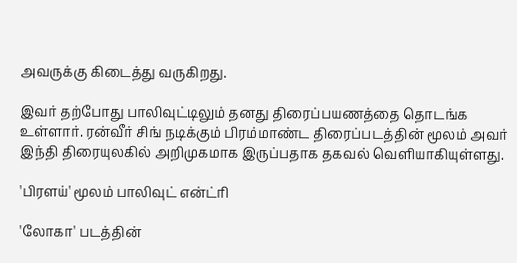அவருக்கு கிடைத்து வருகிறது.

இவர் தற்போது பாலிவுட்டிலும் தனது திரைப்பயணத்தை தொடங்க உள்ளார். ரன்வீர் சிங் நடிக்கும் பிரம்மாண்ட திரைப்படத்தின் மூலம் அவர் இந்தி திரையுலகில் அறிமுகமாக இருப்பதாக தகவல் வெளியாகியுள்ளது.

'பிரளய்' மூலம் பாலிவுட் என்ட்ரி

'லோகா' படத்தின்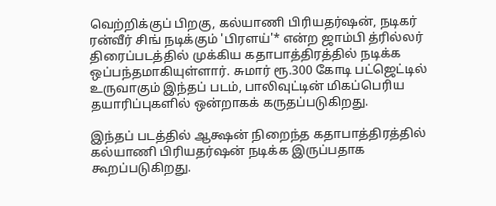வெற்றிக்குப் பிறகு, கல்யாணி பிரியதர்ஷன், நடிகர் ரன்வீர் சிங் நடிக்கும் 'பிரளய்'* என்ற ஜாம்பி த்ரில்லர் திரைப்படத்தில் முக்கிய கதாபாத்திரத்தில் நடிக்க ஒப்பந்தமாகியுள்ளார். சுமார் ரூ.300 கோடி பட்ஜெட்டில் உருவாகும் இந்தப் படம், பாலிவுட்டின் மிகப்பெரிய தயாரிப்புகளில் ஒன்றாகக் கருதப்படுகிறது.

இந்தப் படத்தில் ஆக்ஷன் நிறைந்த கதாபாத்திரத்தில் கல்யாணி பிரியதர்ஷன் நடிக்க இருப்பதாக கூறப்படுகிறது.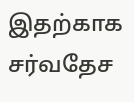இதற்காக சர்வதேச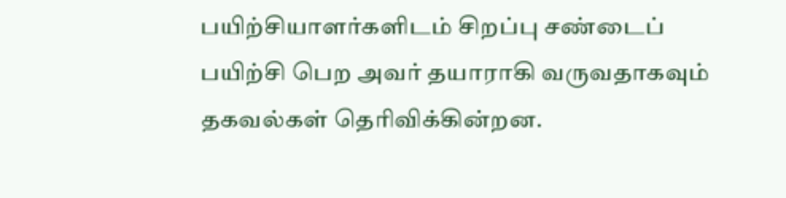பயிற்சியாளர்களிடம் சிறப்பு சண்டைப் பயிற்சி பெற அவர் தயாராகி வருவதாகவும் தகவல்கள் தெரிவிக்கின்றன.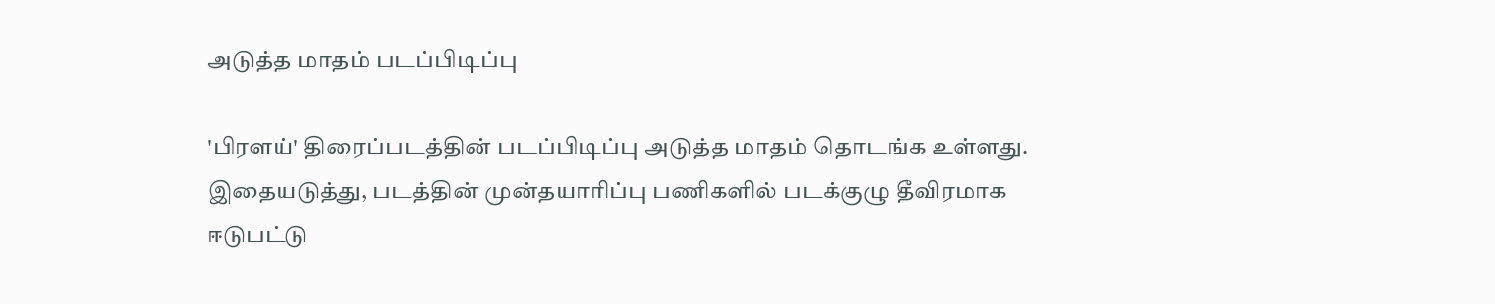அடுத்த மாதம் படப்பிடிப்பு

'பிரளய்' திரைப்படத்தின் படப்பிடிப்பு அடுத்த மாதம் தொடங்க உள்ளது. இதையடுத்து, படத்தின் முன்தயாரிப்பு பணிகளில் படக்குழு தீவிரமாக ஈடுபட்டு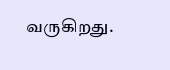வருகிறது.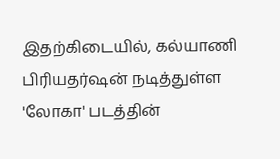இதற்கிடையில், கல்யாணி பிரியதர்ஷன் நடித்துள்ள 'லோகா' படத்தின்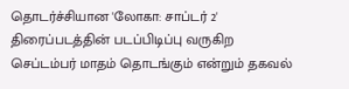தொடர்ச்சியான 'லோகா: சாப்டர் 2' திரைப்படத்தின் படப்பிடிப்பு வருகிற செப்டம்பர் மாதம் தொடங்கும் என்றும் தகவல்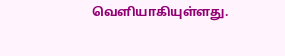வெளியாகியுள்ளது.